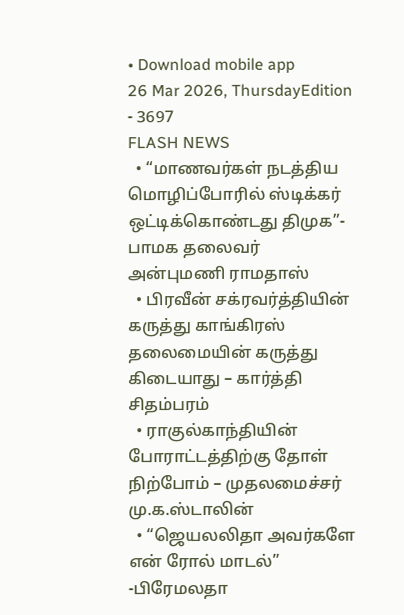• Download mobile app
26 Mar 2026, ThursdayEdition - 3697
FLASH NEWS
  • “மாணவர்கள் நடத்திய மொழிப்போரில் ஸ்டிக்கர் ஒட்டிக்கொண்டது திமுக”- பாமக தலைவர் அன்புமணி ராமதாஸ்
  • பிரவீன் சக்ரவர்த்தியின் கருத்து காங்கிரஸ் தலைமையின் கருத்து கிடையாது – கார்த்தி சிதம்பரம்
  • ராகுல்காந்தியின் போராட்டத்திற்கு தோள் நிற்போம் – முதலமைச்சர் மு.க.ஸ்டாலின்
  • “ஜெயலலிதா அவர்களே என் ரோல் மாடல்” -பிரேமலதா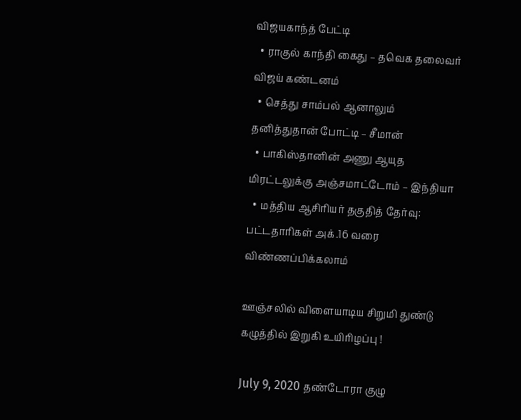விஜயகாந்த் பேட்டி
  • ராகுல் காந்தி கைது – தவெக தலைவர் விஜய் கண்டனம்
  • செத்து சாம்பல் ஆனாலும் தனித்துதான் போட்டி – சீமான்
  • பாகிஸ்தானின் அணு ஆயுத மிரட்டலுக்கு அஞ்சமாட்டோம் – இந்தியா
  • மத்திய ஆசிரியர் தகுதித் தேர்வு: பட்டதாரிகள் அக்.16 வரை விண்ணப்பிக்கலாம்

ஊஞ்சலில் விளையாடிய சிறுமி துண்டு கழுத்தில் இறுகி உயிரிழப்பு !

July 9, 2020 தண்டோரா குழு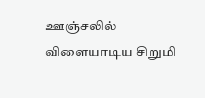ஊஞ்சலில் விளையாடிய சிறுமி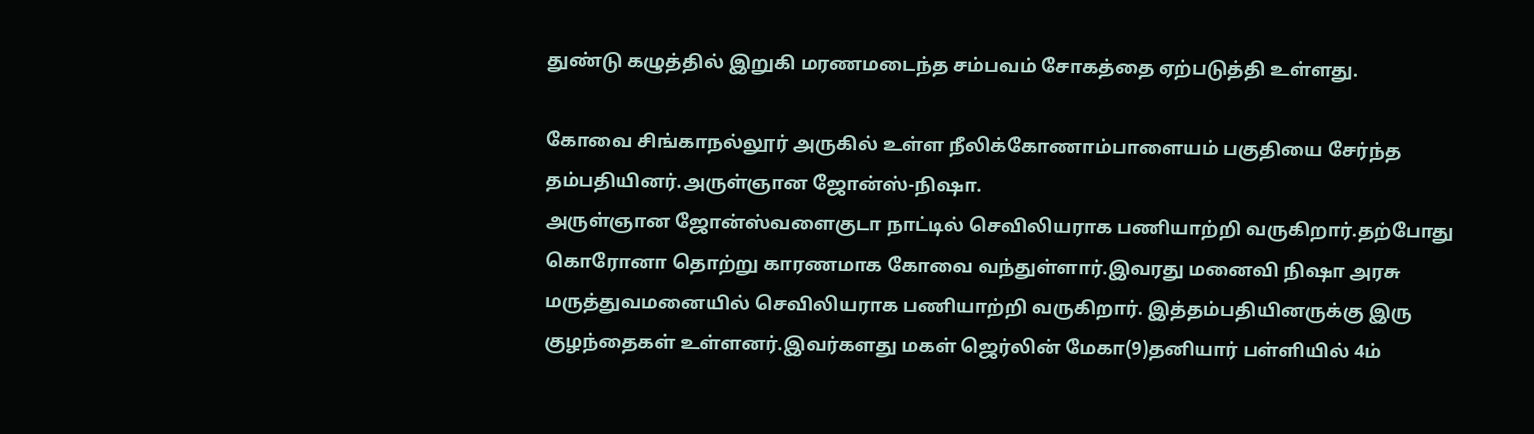துண்டு கழுத்தில் இறுகி மரணமடைந்த சம்பவம் சோகத்தை ஏற்படுத்தி உள்ளது.

கோவை சிங்காநல்லூர் அருகில் உள்ள நீலிக்கோணாம்பாளையம் பகுதியை சேர்ந்த தம்பதியினர்.அருள்ஞான ஜோன்ஸ்-நிஷா.
அருள்ஞான ஜோன்ஸ்வளைகுடா நாட்டில் செவிலியராக பணியாற்றி வருகிறார்.தற்போது கொரோனா தொற்று காரணமாக கோவை வந்துள்ளார்.இவரது மனைவி நிஷா அரசு மருத்துவமனையில் செவிலியராக பணியாற்றி வருகிறார். இத்தம்பதியினருக்கு இரு குழந்தைகள் உள்ளனர்.இவர்களது மகள் ஜெர்லின் மேகா(9)தனியார் பள்ளியில் 4ம்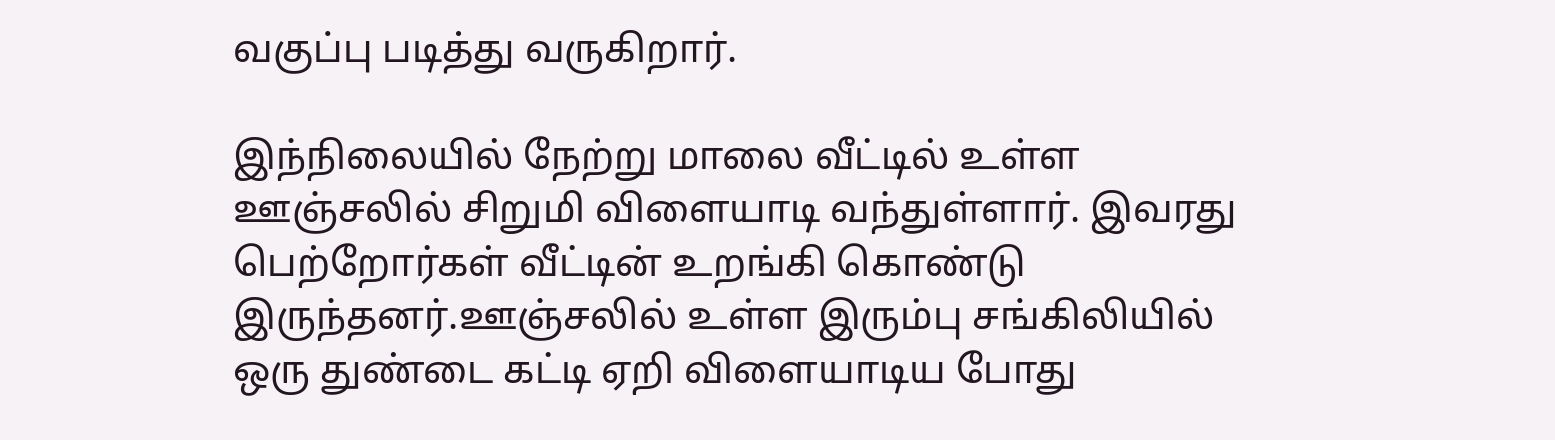வகுப்பு படித்து வருகிறார்.

இந்நிலையில் நேற்று மாலை வீட்டில் உள்ள ஊஞ்சலில் சிறுமி விளையாடி வந்துள்ளார். இவரது பெற்றோர்கள் வீட்டின் உறங்கி கொண்டு இருந்தனர்.ஊஞ்சலில் உள்ள இரும்பு சங்கிலியில் ஒரு துண்டை கட்டி ஏறி விளையாடிய போது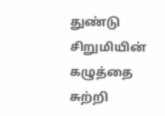துண்டு சிறுமியின் கழுத்தை சுற்றி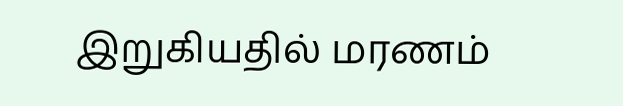இறுகியதில் மரணம்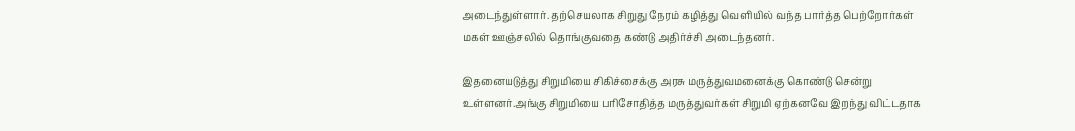அடைந்துள்ளார். தற்செயலாக சிறுது நேரம் கழித்து வெளியில் வந்த பார்த்த பெற்றோர்கள் மகள் ஊஞ்சலில் தொங்குவதை கண்டு அதிர்ச்சி அடைந்தனர்.

இதனையடுத்து சிறுமியை சிகிச்சைக்கு அரசு மருத்துவமனைக்கு கொண்டு சென்று உள்ளனர்.அங்கு சிறுமியை பரிசோதித்த மருத்துவர்கள் சிறுமி ஏற்கனவே இறந்து விட்டதாக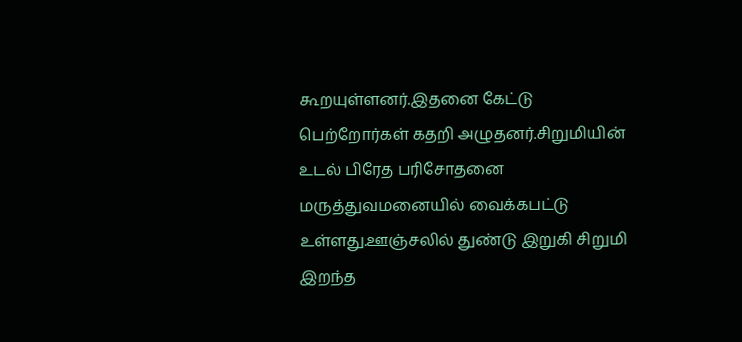கூறயுள்ளனர்.இதனை கேட்டு பெற்றோர்கள் கதறி அழுதனர்.சிறுமியின் உடல் பிரேத பரிசோதனை மருத்துவமனையில் வைக்கபட்டு உள்ளது.ஊஞ்சலில் துண்டு இறுகி சிறுமி இறந்த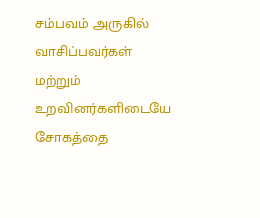சம்பவம் அருகில் வாசிப்பவர்கள் மற்றும் உறவினர்களிடையே சோகத்தை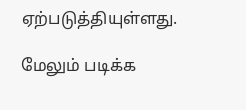ஏற்படுத்தியுள்ளது.

மேலும் படிக்க